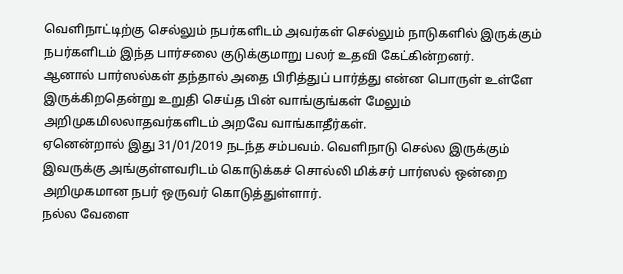வெளிநாட்டிற்கு செல்லும் நபர்களிடம் அவர்கள் செல்லும் நாடுகளில் இருக்கும் நபர்களிடம் இந்த பார்சலை குடுக்குமாறு பலர் உதவி கேட்கின்றனர்.
ஆனால் பார்ஸல்கள் தந்தால் அதை பிரித்துப் பார்த்து என்ன பொருள் உள்ளே இருக்கிறதென்று உறுதி செய்த பின் வாங்குங்கள் மேலும் அறிமுகமிலலாதவர்களிடம் அறவே வாங்காதீர்கள்.
ஏனென்றால் இது 31/01/2019 நடந்த சம்பவம். வெளிநாடு செல்ல இருக்கும் இவருக்கு அங்குள்ளவரிடம் கொடுக்கச் சொல்லி மிக்சர் பார்ஸல் ஒன்றை அறிமுகமான நபர் ஒருவர் கொடுத்துள்ளார்.
நல்ல வேளை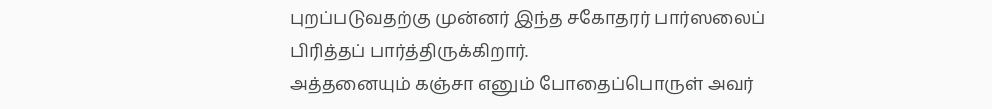புறப்படுவதற்கு முன்னர் இந்த சகோதரர் பார்ஸலைப் பிரித்தப் பார்த்திருக்கிறார்.
அத்தனையும் கஞ்சா எனும் போதைப்பொருள் அவர்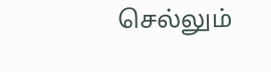செல்லும்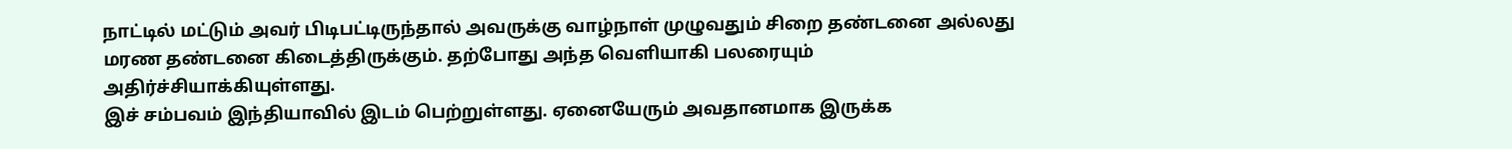நாட்டில் மட்டும் அவர் பிடிபட்டிருந்தால் அவருக்கு வாழ்நாள் முழுவதும் சிறை தண்டனை அல்லது மரண தண்டனை கிடைத்திருக்கும். தற்போது அந்த வெளியாகி பலரையும் அதிர்ச்சியாக்கியுள்ளது.
இச் சம்பவம் இந்தியாவில் இடம் பெற்றுள்ளது. ஏனையேரும் அவதானமாக இருக்க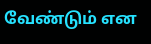வேண்டும் என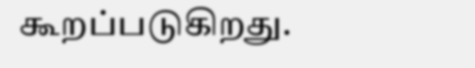கூறப்படுகிறது.